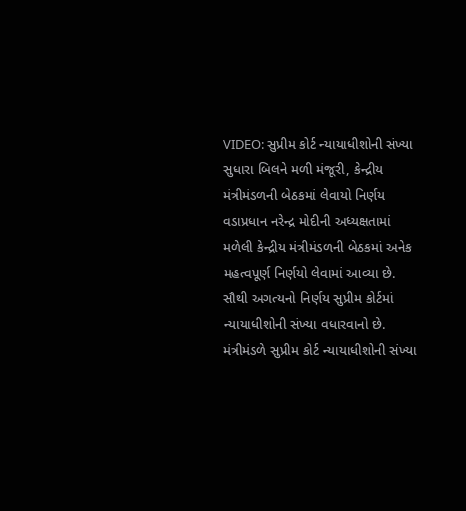VIDEO: સુપ્રીમ કોર્ટ ન્યાયાધીશોની સંખ્યા સુધારા બિલને મળી મંજૂરી, કેન્દ્રીય મંત્રીમંડળની બેઠકમાં લેવાયો નિર્ણય
વડાપ્રધાન નરેન્દ્ર મોદીની અધ્યક્ષતામાં મળેલી કેન્દ્રીય મંત્રીમંડળની બેઠકમાં અનેક મહત્વપૂર્ણ નિર્ણયો લેવામાં આવ્યા છે. સૌથી અગત્યનો નિર્ણય સુપ્રીમ કોર્ટમાં ન્યાયાધીશોની સંખ્યા વધારવાનો છે. મંત્રીમંડળે સુપ્રીમ કોર્ટ ન્યાયાધીશોની સંખ્યા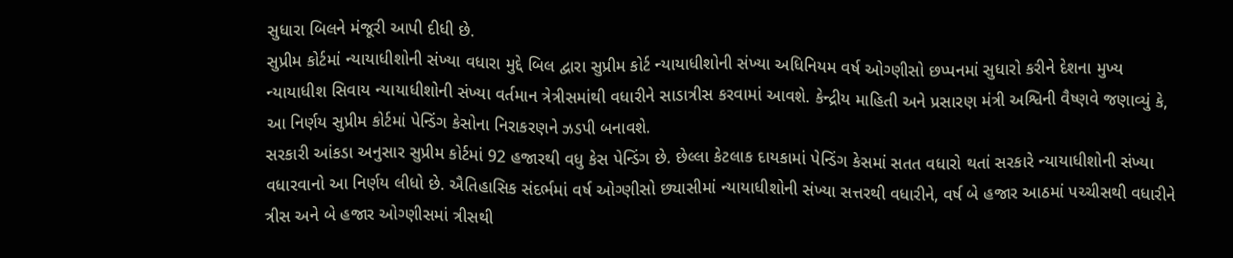સુધારા બિલને મંજૂરી આપી દીધી છે.
સુપ્રીમ કોર્ટમાં ન્યાયાધીશોની સંખ્યા વધારા મુદ્દે બિલ દ્વારા સુપ્રીમ કોર્ટ ન્યાયાધીશોની સંખ્યા અધિનિયમ વર્ષ ઓગ્ણીસો છપ્પનમાં સુધારો કરીને દેશના મુખ્ય ન્યાયાધીશ સિવાય ન્યાયાધીશોની સંખ્યા વર્તમાન ત્રેત્રીસમાંથી વધારીને સાડાત્રીસ કરવામાં આવશે. કેન્દ્રીય માહિતી અને પ્રસારણ મંત્રી અશ્વિની વૈષ્ણવે જણાવ્યું કે, આ નિર્ણય સુપ્રીમ કોર્ટમાં પેન્ડિંગ કેસોના નિરાકરણને ઝડપી બનાવશે.
સરકારી આંકડા અનુસાર સુપ્રીમ કોર્ટમાં 92 હજારથી વધુ કેસ પેન્ડિંગ છે. છેલ્લા કેટલાક દાયકામાં પેન્ડિંગ કેસમાં સતત વધારો થતાં સરકારે ન્યાયાધીશોની સંખ્યા વધારવાનો આ નિર્ણય લીધો છે. ઐતિહાસિક સંદર્ભમાં વર્ષ ઓગ્ણીસો છ્યાસીમાં ન્યાયાધીશોની સંખ્યા સત્તરથી વધારીને, વર્ષ બે હજાર આઠમાં પચ્ચીસથી વધારીને ત્રીસ અને બે હજાર ઓગ્ણીસમાં ત્રીસથી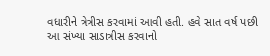વધારીને ત્રેત્રીસ કરવામાં આવી હતી. હવે સાત વર્ષ પછી આ સંખ્યા સાડાત્રીસ કરવાનો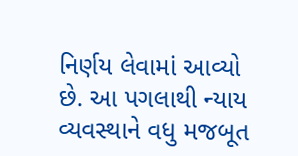નિર્ણય લેવામાં આવ્યો છે. આ પગલાથી ન્યાય વ્યવસ્થાને વધુ મજબૂત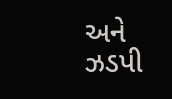અને ઝડપી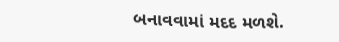બનાવવામાં મદદ મળશે.